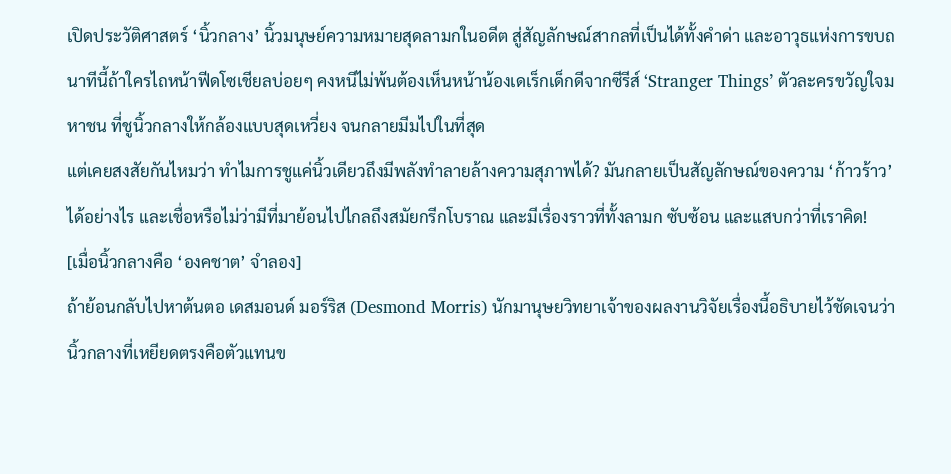เปิดประวัติศาสตร์ ‘นิ้วกลาง’ นิ้วมนุษย์ความหมายสุดลามกในอดีต สู่สัญลักษณ์สากลที่เป็นได้ทั้งคำด่า และอาวุธแห่งการขบถ
นาทีนี้ถ้าใครไถหน้าฟีดโซเชียลบ่อยๆ คงหนีไม่พ้นต้องเห็นหน้าน้องเดเร็กเด็กดีจากซีรีส์ ‘Stranger Things’ ตัวละครขวัญใจมหาชน ที่ชูนิ้วกลางให้กล้องแบบสุดเหวี่ยง จนกลายมีมไปในที่สุด
แต่เคยสงสัยกันไหมว่า ทำไมการชูแค่นิ้วเดียวถึงมีพลังทำลายล้างความสุภาพได้? มันกลายเป็นสัญลักษณ์ของความ ‘ก้าวร้าว’ ได้อย่างไร และเชื่อหรือไม่ว่ามีที่มาย้อนไปไกลถึงสมัยกรีกโบราณ และมีเรื่องราวที่ทั้งลามก ซับซ้อน และแสบกว่าที่เราคิด!
[เมื่อนิ้วกลางคือ ‘องคชาต’ จำลอง]
ถ้าย้อนกลับไปหาต้นตอ เดสมอนด์ มอร์ริส (Desmond Morris) นักมานุษยวิทยาเจ้าของผลงานวิจัยเรื่องนี้อธิบายไว้ชัดเจนว่า นิ้วกลางที่เหยียดตรงคือตัวแทนข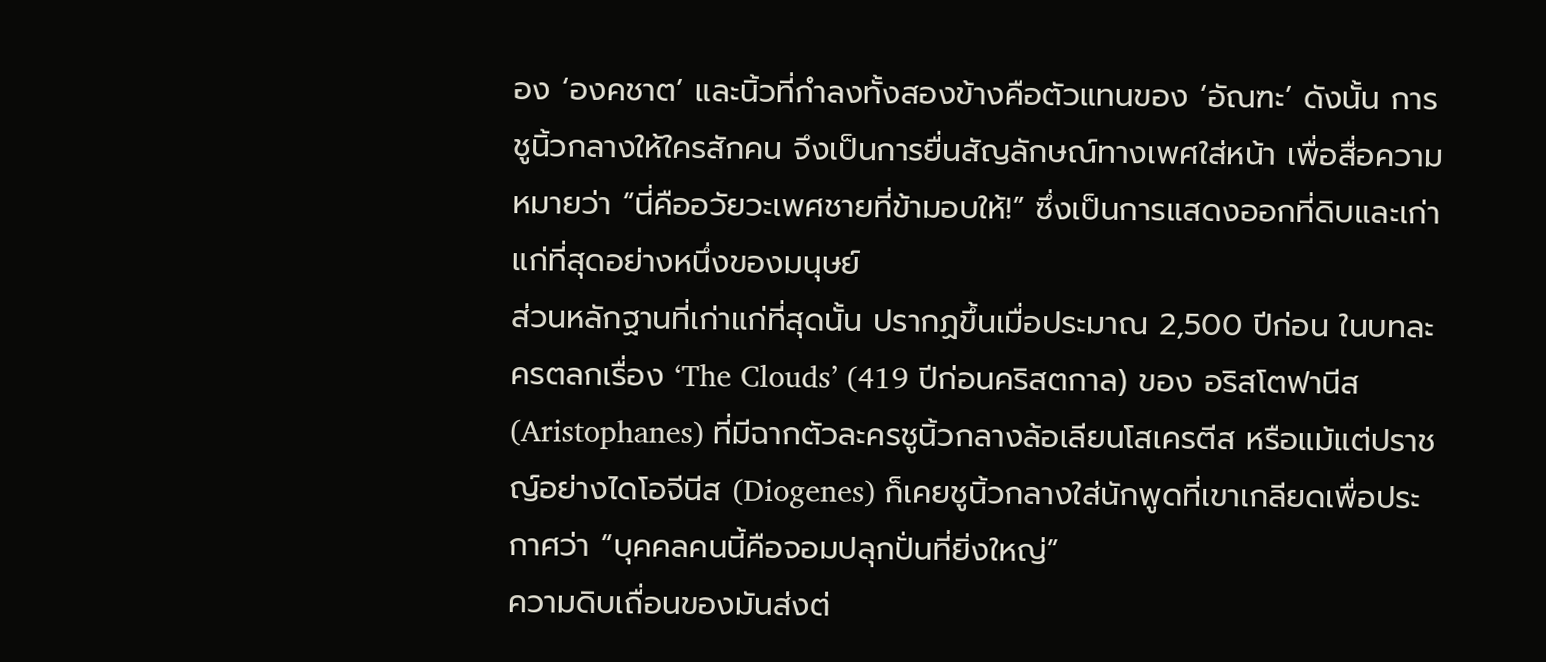อง ‘องคชาต’ และนิ้วที่กำลงทั้งสองข้างคือตัวแทนของ ‘อัณฑะ’ ดังนั้น การชูนิ้วกลางให้ใครสักคน จึงเป็นการยื่นสัญลักษณ์ทางเพศใส่หน้า เพื่อสื่อความหมายว่า “นี่คืออวัยวะเพศชายที่ข้ามอบให้!” ซึ่งเป็นการแสดงออกที่ดิบและเก่าแก่ที่สุดอย่างหนึ่งของมนุษย์
ส่วนหลักฐานที่เก่าแก่ที่สุดนั้น ปรากฏขึ้นเมื่อประมาณ 2,500 ปีก่อน ในบทละครตลกเรื่อง ‘The Clouds’ (419 ปีก่อนคริสตกาล) ของ อริสโตฟานีส (Aristophanes) ที่มีฉากตัวละครชูนิ้วกลางล้อเลียนโสเครตีส หรือแม้แต่ปราชญ์อย่างไดโอจีนีส (Diogenes) ก็เคยชูนิ้วกลางใส่นักพูดที่เขาเกลียดเพื่อประกาศว่า “บุคคลคนนี้คือจอมปลุกปั่นที่ยิ่งใหญ่”
ความดิบเถื่อนของมันส่งต่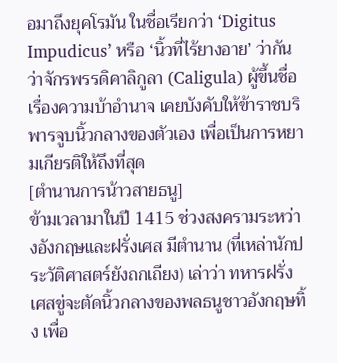อมาถึงยุคโรมัน ในชื่อเรียกว่า ‘Digitus Impudicus’ หรือ ‘นิ้วที่ไร้ยางอาย’ ว่ากันว่าจักรพรรดิคาลิกูลา (Caligula) ผู้ขึ้นชื่อเรื่องความบ้าอำนาจ เคยบังคับให้ข้าราชบริพารจูบนิ้วกลางของตัวเอง เพื่อเป็นการหยามเกียรติให้ถึงที่สุด
[ตำนานการน้าวสายธนู]
ข้ามเวลามาในปี 1415 ช่วงสงครามระหว่างอังกฤษและฝรั่งเศส มีตำนาน (ที่เหล่านักประวัติศาสตร์ยังถกเถียง) เล่าว่า ทหารฝรั่งเศสขู่จะตัดนิ้วกลางของพลธนูชาวอังกฤษทิ้ง เพื่อ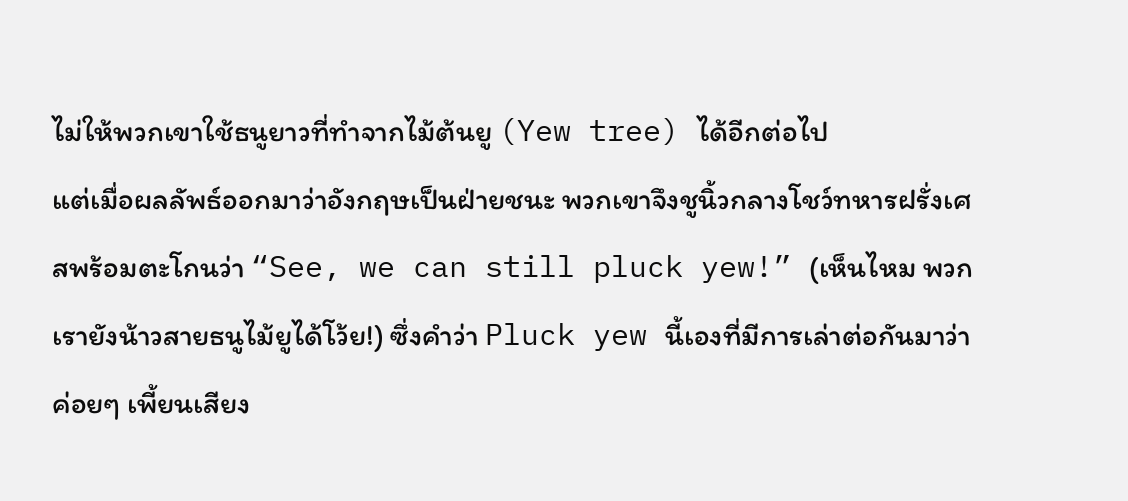ไม่ให้พวกเขาใช้ธนูยาวที่ทำจากไม้ต้นยู (Yew tree) ได้อีกต่อไป
แต่เมื่อผลลัพธ์ออกมาว่าอังกฤษเป็นฝ่ายชนะ พวกเขาจึงชูนิ้วกลางโชว์ทหารฝรั่งเศสพร้อมตะโกนว่า “See, we can still pluck yew!” (เห็นไหม พวกเรายังน้าวสายธนูไม้ยูได้โว้ย!) ซึ่งคำว่า Pluck yew นี้เองที่มีการเล่าต่อกันมาว่าค่อยๆ เพี้ยนเสียง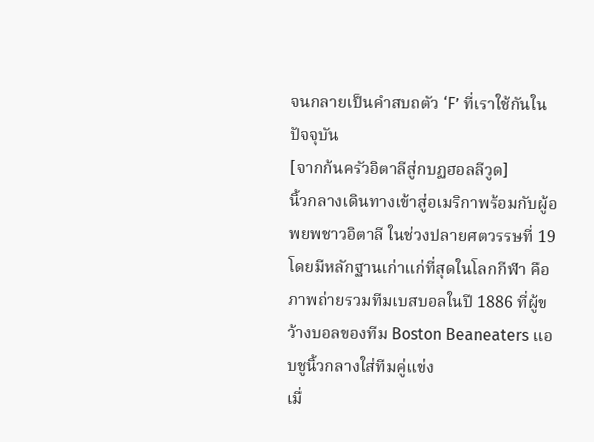จนกลายเป็นคำสบถตัว ‘F’ ที่เราใช้กันในปัจจุบัน
[จากก้นครัวอิตาลีสู่กบฏฮอลลีวูด]
นิ้วกลางเดินทางเข้าสู่อเมริกาพร้อมกับผู้อพยพชาวอิตาลี ในช่วงปลายศตวรรษที่ 19 โดยมีหลักฐานเก่าแก่ที่สุดในโลกกีฬา คือภาพถ่ายรวมทีมเบสบอลในปี 1886 ที่ผู้ขว้างบอลของทีม Boston Beaneaters แอบชูนิ้วกลางใส่ทีมคู่แข่ง
เมื่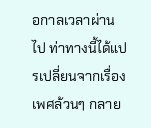อกาลเวลาผ่านไป ท่าทางนี้ได้แปรเปลี่ยนจากเรื่องเพศล้วนๆ กลาย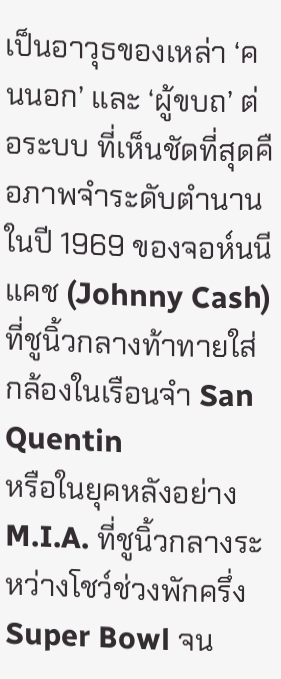เป็นอาวุธของเหล่า ‘คนนอก’ และ ‘ผู้ขบถ’ ต่อระบบ ที่เห็นชัดที่สุดคือภาพจำระดับตำนานในปี 1969 ของจอห์นนี แคช (Johnny Cash) ที่ชูนิ้วกลางท้าทายใส่กล้องในเรือนจำ San Quentin
หรือในยุคหลังอย่าง M.I.A. ที่ชูนิ้วกลางระหว่างโชว์ช่วงพักครึ่ง Super Bowl จน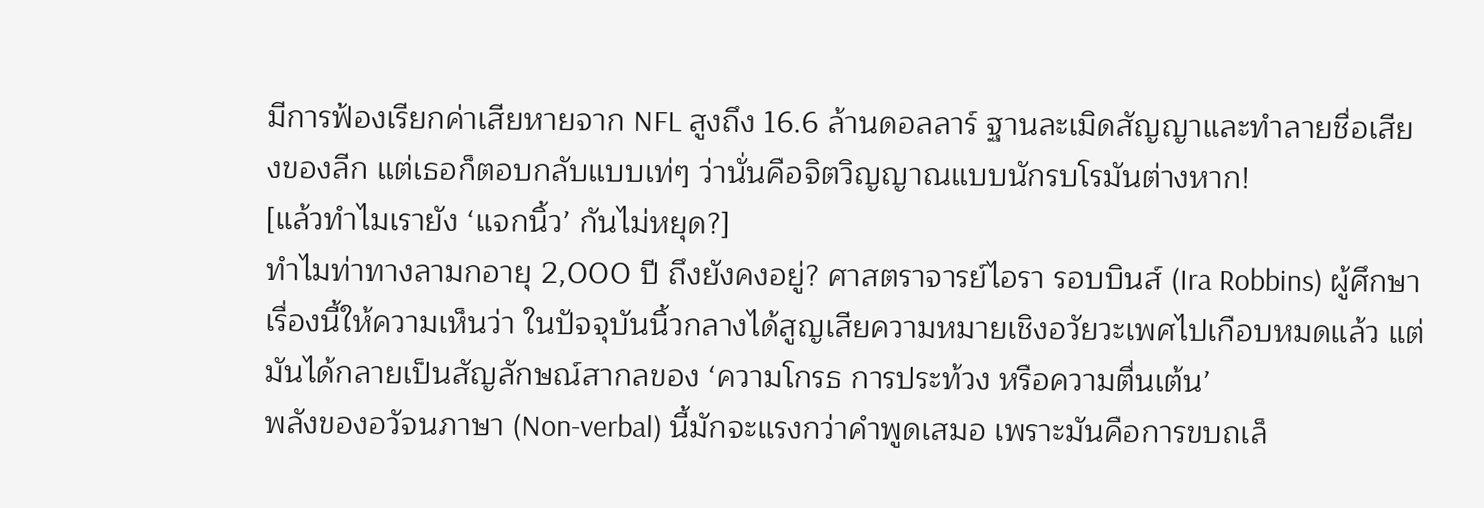มีการฟ้องเรียกค่าเสียหายจาก NFL สูงถึง 16.6 ล้านดอลลาร์ ฐานละเมิดสัญญาและทำลายชื่อเสียงของลีก แต่เธอก็ตอบกลับแบบเท่ๆ ว่านั่นคือจิตวิญญาณแบบนักรบโรมันต่างหาก!
[แล้วทำไมเรายัง ‘แจกนิ้ว’ กันไม่หยุด?]
ทำไมท่าทางลามกอายุ 2,000 ปี ถึงยังคงอยู่? ศาสตราจารย์ไอรา รอบบินส์ (Ira Robbins) ผู้ศึกษาเรื่องนี้ให้ความเห็นว่า ในปัจจุบันนิ้วกลางได้สูญเสียความหมายเชิงอวัยวะเพศไปเกือบหมดแล้ว แต่มันได้กลายเป็นสัญลักษณ์สากลของ ‘ความโกรธ การประท้วง หรือความตื่นเต้น’
พลังของอวัจนภาษา (Non-verbal) นี้มักจะแรงกว่าคำพูดเสมอ เพราะมันคือการขบถเล็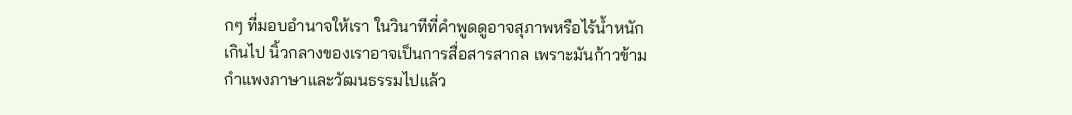กๆ ที่มอบอำนาจให้เรา ในวินาทีที่คำพูดดูอาจสุภาพหรือไร้น้ำหนักเกินไป นิ้วกลางของเราอาจเป็นการสื่อสารสากล เพราะมันก้าวข้ามกำแพงภาษาและวัฒนธรรมไปแล้ว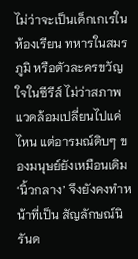ไม่ว่าจะเป็นเด็กเกเรในห้องเรียน ทหารในสมรภูมิ หรือตัวละครขวัญใจในซีรีส์ ไม่ว่าสภาพแวดล้อมเปลี่ยนไปแค่ไหน แต่อารมณ์ดิบๆ ของมนุษย์ยังเหมือนเดิม ‘นิ้วกลาง’ จึงยังคงทำหน้าที่เป็น สัญลักษณ์นิรันด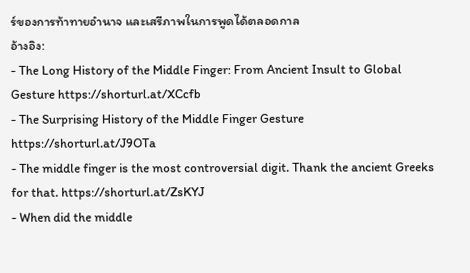ร์ของการท้าทายอำนาจ และเสรีภาพในการพูดได้ตลอดกาล
อ้างอิง:
- The Long History of the Middle Finger: From Ancient Insult to Global Gesture https://shorturl.at/XCcfb
- The Surprising History of the Middle Finger Gesture https://shorturl.at/J9OTa
- The middle finger is the most controversial digit. Thank the ancient Greeks for that. https://shorturl.at/ZsKYJ
- When did the middle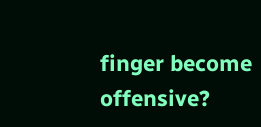finger become offensive?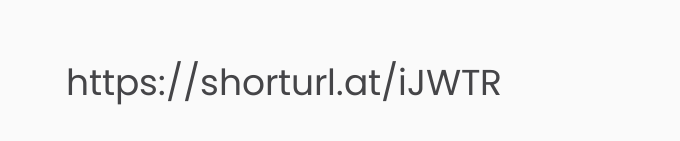https://shorturl.at/iJWTR